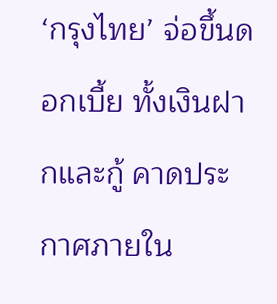‘กรุงไทย’ จ่อขึ้นดอกเบี้ย ทั้งเงินฝากและกู้ คาดประกาศภายใน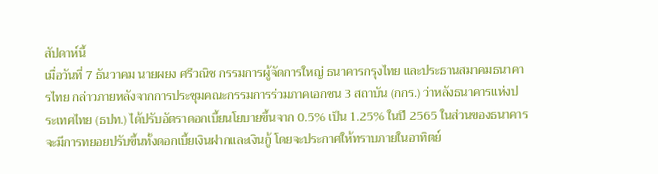สัปดาห์นี้
เมื่อวันที่ 7 ธันวาคม นายผยง ศรีวณิช กรรมการผู้จัดการใหญ่ ธนาคารกรุงไทย และประธานสมาคมธนาคารไทย กล่าวภายหลังจากการประชุมคณะกรรมการร่วมภาคเอกชน 3 สถาบัน (กกร.) ว่าหลังธนาคารแห่งประเทศไทย (ธปท.) ได้ปรับอัตราดอกเบี้ยนโยบายขึ้นจาก 0.5% เป็น 1.25% ในปี 2565 ในส่วนของธนาคารจะมีการทยอยปรับขึ้นทั้งดอกเบี้ยเงินฝากและเงินกู้ โดยจะประกาศให้ทราบภายในอาทิตย์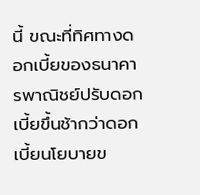นี้ ขณะที่ทิศทางดอกเบี้ยของธนาคารพาณิชย์ปรับดอกเบี้ยขึ้นช้ากว่าดอกเบี้ยนโยบายข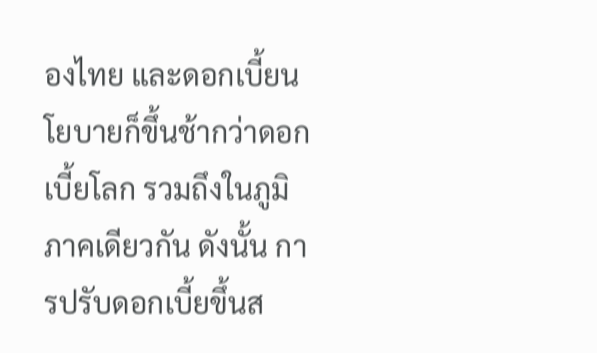องไทย และดอกเบี้ยนโยบายก็ขึ้นช้ากว่าดอกเบี้ยโลก รวมถึงในภูมิภาคเดียวกัน ดังนั้น การปรับดอกเบี้ยขึ้นส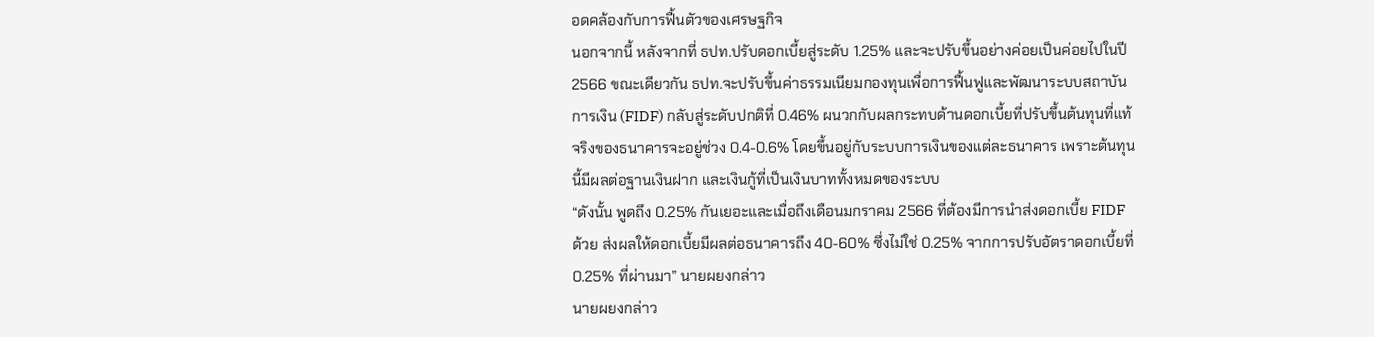อดคล้องกับการฟื้นตัวของเศรษฐกิจ
นอกจากนี้ หลังจากที่ ธปท.ปรับดอกเบี้ยสู่ระดับ 1.25% และจะปรับขึ้นอย่างค่อยเป็นค่อยไปในปี 2566 ขณะเดียวกัน ธปท.จะปรับขึ้นค่าธรรมเนียมกองทุนเพื่อการฟื้นฟูและพัฒนาระบบสถาบันการเงิน (FIDF) กลับสู่ระดับปกติที่ 0.46% ผนวกกับผลกระทบด้านดอกเบี้ยที่ปรับขึ้นต้นทุนที่แท้จริงของธนาคารจะอยู่ช่วง 0.4-0.6% โดยขึ้นอยู่กับระบบการเงินของแต่ละธนาคาร เพราะต้นทุนนี้มีผลต่อฐานเงินฝาก และเงินกู้ที่เป็นเงินบาททั้งหมดของระบบ
“ดังนั้น พูดถึง 0.25% กันเยอะและเมื่อถึงเดือนมกราคม 2566 ที่ต้องมีการนำส่งดอกเบี้ย FIDF ด้วย ส่งผลให้ดอกเบี้ยมีผลต่อธนาคารถึง 40-60% ซึ่งไม่ใช่ 0.25% จากการปรับอัตราดอกเบี้ยที่ 0.25% ที่ผ่านมา” นายผยงกล่าว
นายผยงกล่าว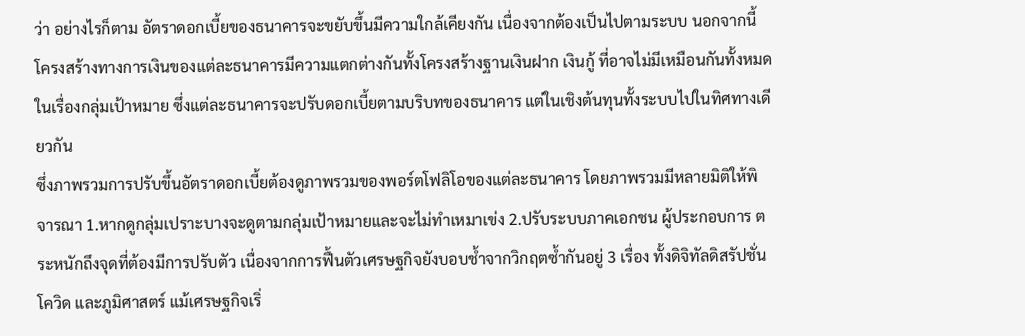ว่า อย่างไรก็ตาม อัตราดอกเบี้ยของธนาคารจะขยับขึ้นมีความใกล้เคียงกัน เนื่องจากต้องเป็นไปตามระบบ นอกจากนี้ โครงสร้างทางการเงินของแต่ละธนาคารมีความแตกต่างกันทั้งโครงสร้างฐานเงินฝาก เงินกู้ ที่อาจไม่มีเหมือนกันทั้งหมดในเรื่องกลุ่มเป้าหมาย ซึ่งแต่ละธนาคารจะปรับดอกเบี้ยตามบริบทของธนาคาร แต่ในเชิงต้นทุนทั้งระบบไปในทิศทางเดียวกัน
ซึ่งภาพรวมการปรับขึ้นอัตราดอกเบี้ยต้องดูภาพรวมของพอร์ตโฟลิโอของแต่ละธนาคาร โดยภาพรวมมีหลายมิติให้พิจารณา 1.หากดูกลุ่มเปราะบางจะดูตามกลุ่มเป้าหมายและจะไม่ทำเหมาเข่ง 2.ปรับระบบภาคเอกชน ผู้ประกอบการ ตระหนักถึงจุดที่ต้องมีการปรับตัว เนื่องจากการฟื้นตัวเศรษฐกิจยังบอบช้ำจากวิกฤตซ้ำกันอยู่ 3 เรื่อง ทั้งดิจิทัลดิสรัปชั่น โควิด และภูมิศาสตร์ แม้เศรษฐกิจเริ่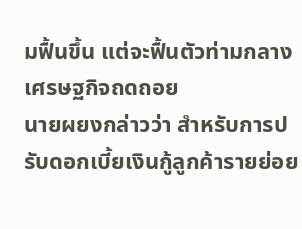มฟื้นขึ้น แต่จะฟื้นตัวท่ามกลางเศรษฐกิจถดถอย
นายผยงกล่าวว่า สำหรับการปรับดอกเบี้ยเงินกู้ลูกค้ารายย่อย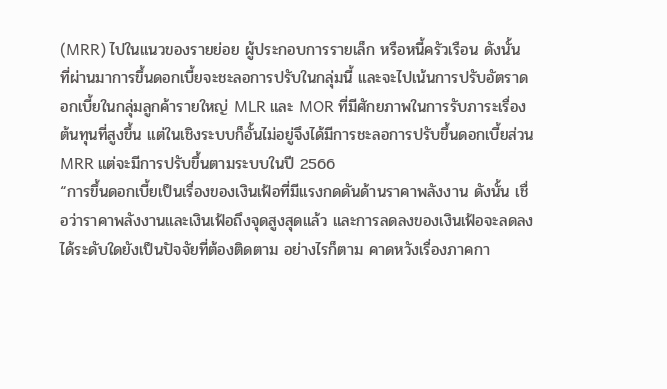(MRR) ไปในแนวของรายย่อย ผู้ประกอบการรายเล็ก หรือหนี้ครัวเรือน ดังนั้น ที่ผ่านมาการขึ้นดอกเบี้ยจะชะลอการปรับในกลุ่มนี้ และจะไปเน้นการปรับอัตราดอกเบี้ยในกลุ่มลูกค้ารายใหญ่ MLR และ MOR ที่มีศักยภาพในการรับภาระเรื่องต้นทุนที่สูงขึ้น แต่ในเชิงระบบก็อั้นไม่อยู่จึงได้มีการชะลอการปรับขึ้นดอกเบี้ยส่วน MRR แต่จะมีการปรับขึ้นตามระบบในปี 2566
“การขึ้นดอกเบี้ยเป็นเรื่องของเงินเฟ้อที่มีแรงกดดันด้านราคาพลังงาน ดังนั้น เชื่อว่าราคาพลังงานและเงินเฟ้อถึงจุดสูงสุดแล้ว และการลดลงของเงินเฟ้อจะลดลงได้ระดับใดยังเป็นปัจจัยที่ต้องติดตาม อย่างไรก็ตาม คาดหวังเรื่องภาคกา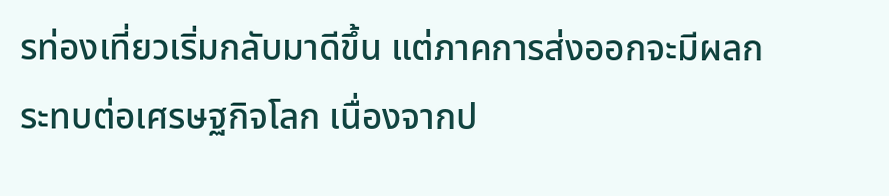รท่องเที่ยวเริ่มกลับมาดีขึ้น แต่ภาคการส่งออกจะมีผลกระทบต่อเศรษฐกิจโลก เนื่องจากป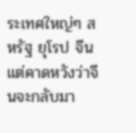ระเทศใหญ่ๆ สหรัฐ ยุโรป จีน แต่คาดหวังว่าจีนจะกลับมา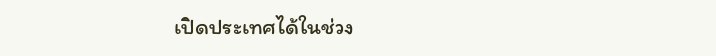เปิดประเทศได้ในช่วง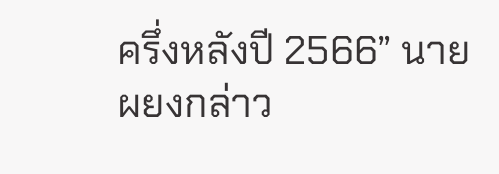ครึ่งหลังปี 2566” นายผยงกล่าว